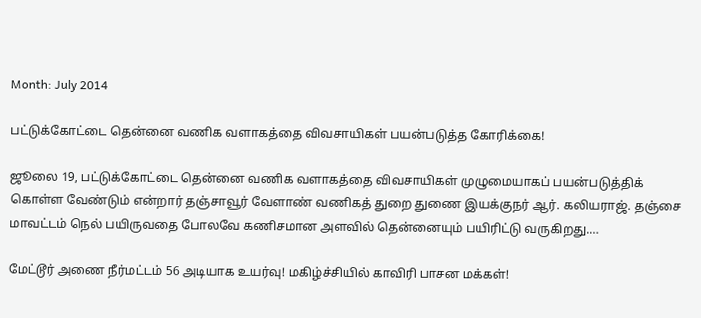Month: July 2014

பட்டுக்கோட்டை தென்னை வணிக வளாகத்தை விவசாயிகள் பயன்படுத்த கோரிக்கை!

ஜூலை 19, பட்டுக்கோட்டை தென்னை வணிக வளாகத்தை விவசாயிகள் முழுமையாகப் பயன்படுத்திக் கொள்ள வேண்டும் என்றார் தஞ்சாவூர் வேளாண் வணிகத் துறை துணை இயக்குநர் ஆர். கலியராஜ். தஞ்சை மாவட்டம் நெல் பயிருவதை போலவே கணிசமான அளவில் தென்னையும் பயிரிட்டு வருகிறது.…

மேட்டூர் அணை நீர்மட்டம் 56 அடியாக உயர்வு! மகிழ்ச்சியில் காவிரி பாசன மக்கள்!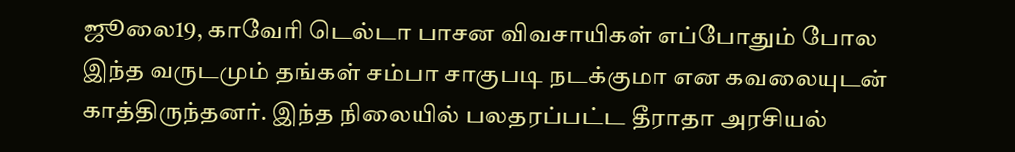ஜூலை19, காவேரி டெல்டா பாசன விவசாயிகள் எப்போதும் போல இந்த வருடமும் தங்கள் சம்பா சாகுபடி நடக்குமா என கவலையுடன் காத்திருந்தனர். இந்த நிலையில் பலதரப்பட்ட தீராதா அரசியல்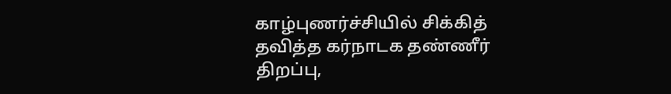காழ்புணர்ச்சியில் சிக்கித் தவித்த கர்நாடக தண்ணீர் திறப்பு,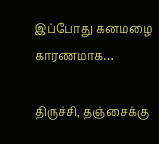இப்போது கனமழை காரணமாக…

திருச்சி, தஞ்சைக்கு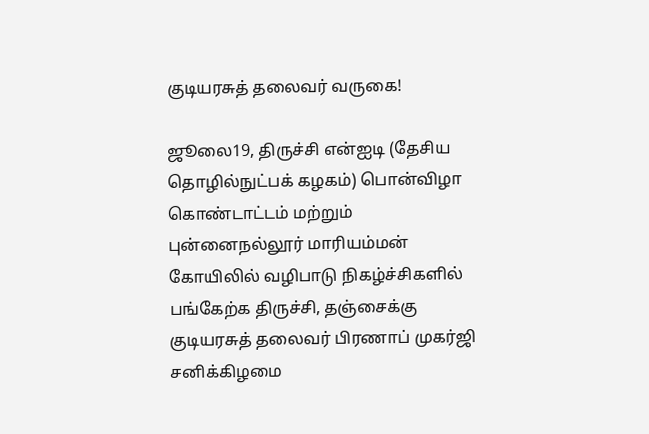குடியரசுத் தலைவர் வருகை!

ஜூலை19, திருச்சி என்ஐடி (தேசிய தொழில்நுட்பக் கழகம்) பொன்விழா கொண்டாட்டம் மற்றும் புன்னைநல்லூர் மாரியம்மன் கோயிலில் வழிபாடு நிகழ்ச்சிகளில் பங்கேற்க திருச்சி, தஞ்சைக்கு குடியரசுத் தலைவர் பிரணாப் முகர்ஜி சனிக்கிழமை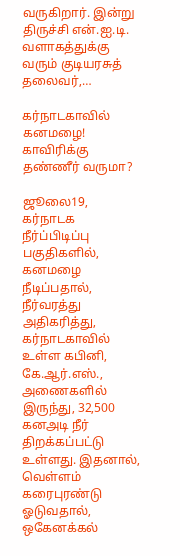வருகிறார். இன்று திருச்சி என்.ஐ.டி. வளாகத்துக்கு வரும் குடியரசுத் தலைவர்,…

கர்நாடகாவில் கனமழை! காவிரிக்கு தண்ணீர் வருமா?

ஜூலை19, கர்நாடக நீர்ப்பிடிப்பு பகுதிகளில், கனமழை நீடிப்பதால், நீர்வரத்து அதிகரித்து, கர்நாடகாவில் உள்ள கபினி, கே.ஆர்.எஸ்., அணைகளில் இருந்து, 32,500 கனஅடி நீர் திறக்கப்பட்டு உள்ளது. இதனால், வெள்ளம் கரைபுரண்டு ஓடுவதால், ஒகேனக்கல்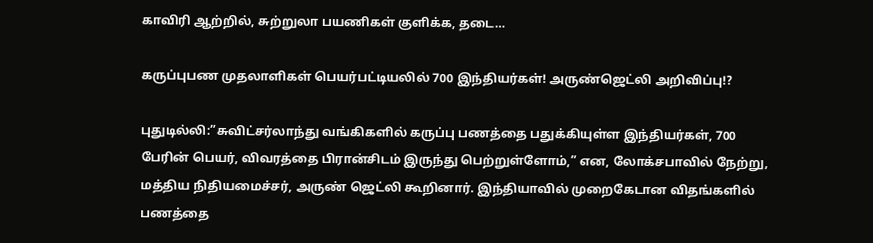காவிரி ஆற்றில், சுற்றுலா பயணிகள் குளிக்க, தடை…

கருப்புபண முதலாளிகள் பெயர்பட்டியலில் 700 இந்தியர்கள்! அருண்ஜெட்லி அறிவிப்பு!?

புதுடில்லி:”சுவிட்சர்லாந்து வங்கிகளில் கருப்பு பணத்தை பதுக்கியுள்ள இந்தியர்கள், 700 பேரின் பெயர், விவரத்தை பிரான்சிடம் இருந்து பெற்றுள்ளோம்,” என, லோக்சபாவில் நேற்று, மத்திய நிதியமைச்சர், அருண் ஜெட்லி கூறினார். இந்தியாவில் முறைகேடான விதங்களில் பணத்தை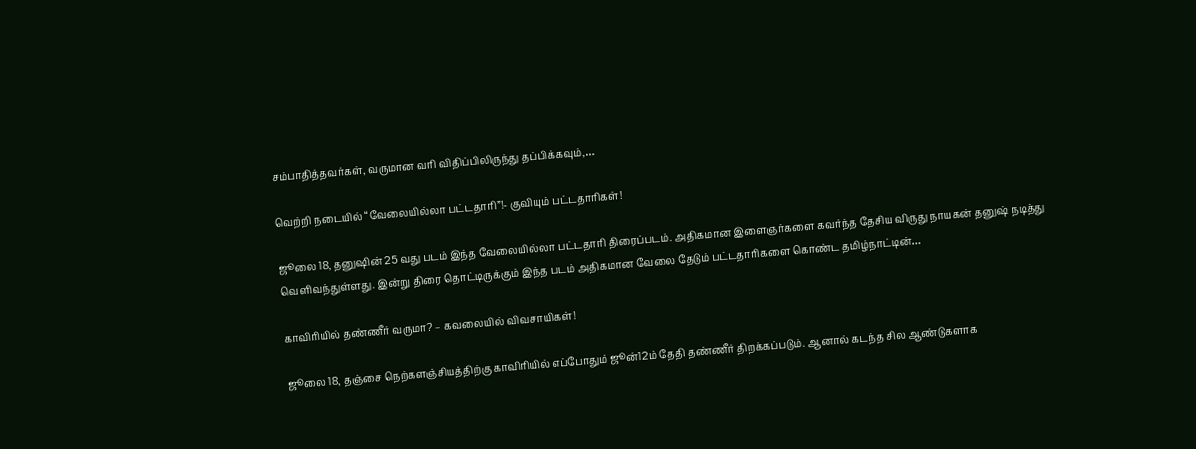சம்பாதித்தவர்கள், வருமான வரி விதிப்பிலிருந்து தப்பிக்கவும்,…

வெற்றி நடையில் “வேலையில்லா பட்டதாரி”!- குவியும் பட்டதாரிகள்!

ஜூலை 18, தனுஷின் 25 வது படம் இந்த வேலையில்லா பட்டதாரி திரைப்படம். அதிகமான இளைஞர்களை கவர்ந்த தேசிய விருது நாயகன் தனுஷ் நடித்து வெளிவந்துள்ளது. இன்று திரை தொட்டிருக்கும் இந்த படம் அதிகமான வேலை தேடும் பட்டதாரிகளை கொண்ட தமிழ்நாட்டின்…

காவிரியில் தண்ணீர் வருமா? – கவலையில் விவசாயிகள்!

ஜூலை 18, தஞ்சை நெற்களஞ்சியத்திற்கு காவிரியில் எப்போதும் ஜூன்12ம் தேதி தண்ணீர் திறக்கப்படும். ஆனால் கடந்த சில ஆண்டுகளாக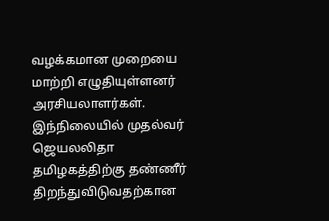வழக்கமான முறையை மாற்றி எழுதியுள்ளனர் அரசியலாளர்கள். இந்நிலையில் முதல்வர் ஜெயலலிதா தமிழகத்திற்கு தண்ணீர் திறந்துவிடுவதற்கான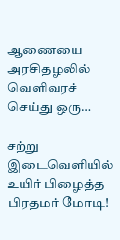ஆணையை அரசிதழலில் வெளிவரச் செய்து ஒரு…

சற்று இடைவெளியில் உயிர் பிழைத்த பிரதமர் மோடி!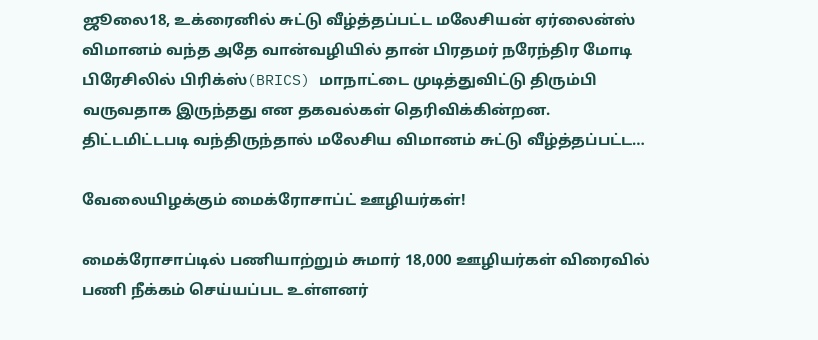ஜூலை18, உக்ரைனில் சுட்டு வீழ்த்தப்பட்ட மலேசியன் ஏர்லைன்ஸ் விமானம் வந்த அதே வான்வழியில் தான் பிரதமர் நரேந்திர மோடி பிரேசிலில் பிரிக்ஸ்(BRICS) மாநாட்டை முடித்துவிட்டு திரும்பி வருவதாக இருந்தது என தகவல்கள் தெரிவிக்கின்றன. திட்டமிட்டபடி வந்திருந்தால் மலேசிய விமானம் சுட்டு வீழ்த்தப்பட்ட…

வேலையிழக்கும் மைக்ரோசாப்ட் ஊழியர்கள்!

மைக்ரோசாப்டில் பணியாற்றும் சுமார் 18,000 ஊழியர்கள் விரைவில் பணி நீக்கம் செய்யப்பட உள்ளனர்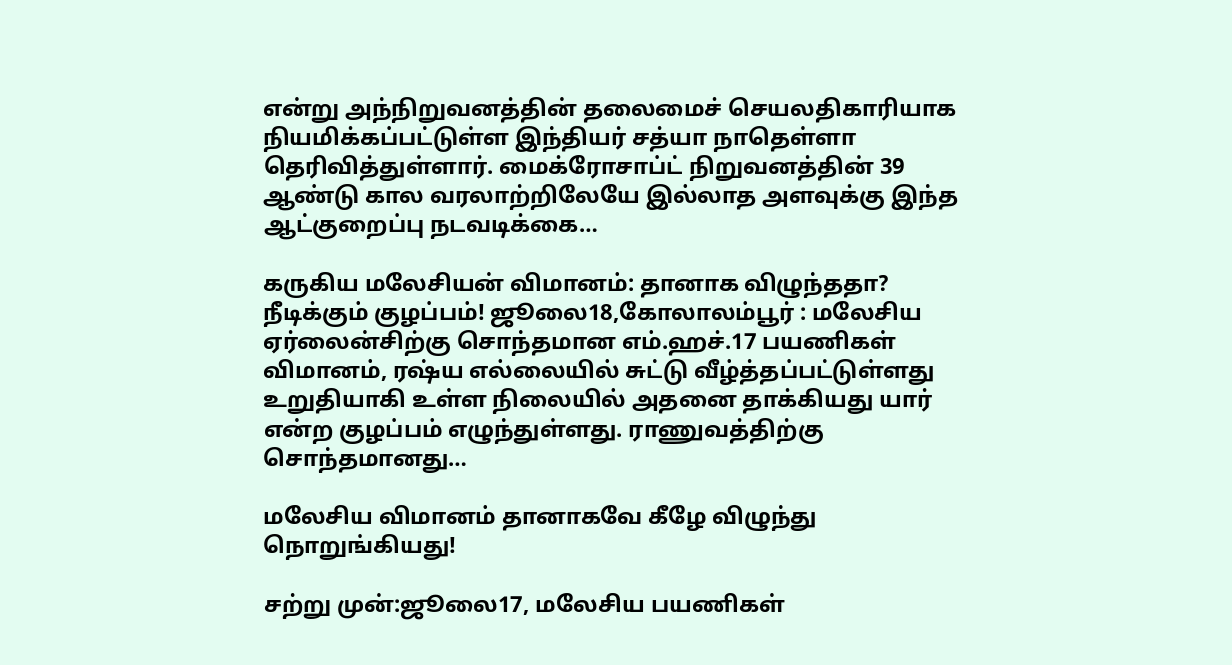என்று அந்நிறுவனத்தின் தலைமைச் செயலதிகாரியாக நியமிக்கப்பட்டுள்ள இந்தியர் சத்யா நாதெள்ளா தெரிவித்துள்ளார். மைக்ரோசாப்ட் நிறுவனத்தின் 39 ஆண்டு கால வரலாற்றிலேயே இல்லாத அளவுக்கு இந்த ஆட்குறைப்பு நடவடிக்கை…

கருகிய மலேசியன் விமானம்: தானாக விழுந்ததா? நீடிக்கும் குழப்பம்! ஜூலை18,கோலாலம்பூர் : மலேசிய ஏர்லைன்சிற்கு சொந்தமான எம்.ஹச்.17 பயணிகள் விமானம், ரஷ்ய எல்லையில் சுட்டு வீழ்த்தப்பட்டுள்ளது உறுதியாகி உள்ள நிலையில் அதனை தாக்கியது யார் என்ற குழப்பம் எழுந்துள்ளது. ராணுவத்திற்கு சொந்தமானது…

மலேசிய விமானம் தானாகவே கீழே விழுந்து நொறுங்கியது!

சற்று முன்:ஜூலை17, மலேசிய பயணிகள்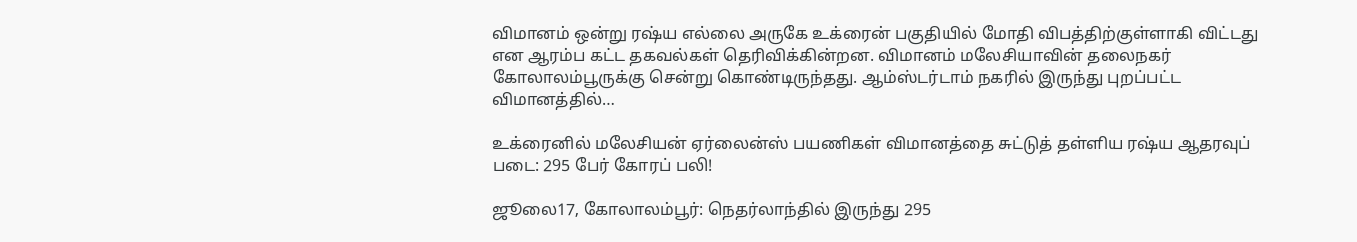விமானம் ஒன்று ரஷ்ய எல்லை அருகே உக்ரைன் பகுதியில் மோதி விபத்திற்குள்ளாகி விட்டது என ஆரம்ப கட்ட தகவல்கள் தெரிவிக்கின்றன. விமானம் மலேசியாவின் தலைநகர் கோலாலம்பூருக்கு சென்று கொண்டிருந்தது. ஆம்ஸ்டர்டாம் நகரில் இருந்து புறப்பட்ட விமானத்தில்…

உக்ரைனில் மலேசியன் ஏர்லைன்ஸ் பயணிகள் விமானத்தை சுட்டுத் தள்ளிய ரஷ்ய ஆதரவுப் படை: 295 பேர் கோரப் பலி!

ஜூலை17, கோலாலம்பூர்: நெதர்லாந்தில் இருந்து 295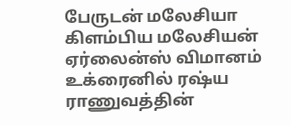பேருடன் மலேசியா கிளம்பிய மலேசியன் ஏர்லைன்ஸ் விமானம் உக்ரைனில் ரஷ்ய ராணுவத்தின்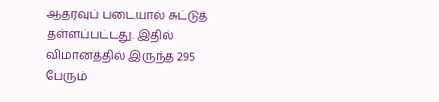ஆதரவுப் படையால் சுட்டுத் தள்ளப்பட்டது. இதில் விமானத்தில் இருந்த 295 பேரும்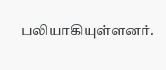பலியாகியுள்ளனர்.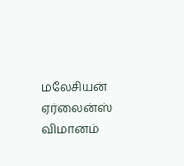மலேசியன் ஏர்லைன்ஸ் விமானம்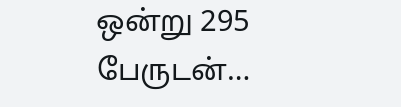ஒன்று 295 பேருடன்…